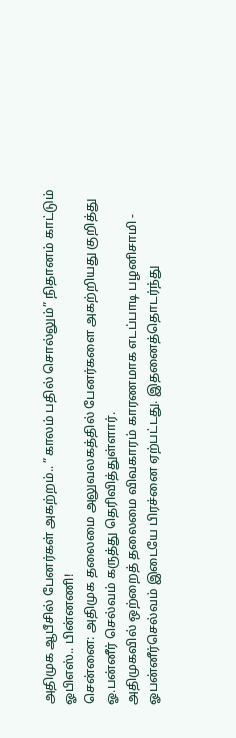அதிமுக ஆபீசில் பேனர்கள் அகற்றம்.. ”காலம் பதில் சொல்லும்” நிதானம் காட்டும் ஓபிஎஸ்.. பின்னணி!
சென்னை: அதிமுக தலைமை அலுவலகத்தில் பேனர்களை அகற்றியது குறித்து ஓ.பன்னீர் செல்வம் கருத்து தெரிவித்துள்ளார்.
அதிமுகவில் ஒற்றைத் தலைமை விவகாரம் காரணமாக எடப்பாடி பழனிசாமி - ஓபன்னீர்செல்வம் இடையே பிரச்னை ஏற்பட்டது. இதனைத்தொடர்ந்து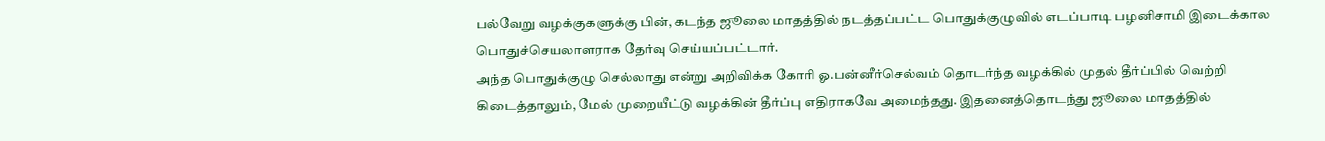பல்வேறு வழக்குகளுக்கு பின், கடந்த ஜூலை மாதத்தில் நடத்தப்பட்ட பொதுக்குழுவில் எடப்பாடி பழனிசாமி இடைக்கால பொதுச்செயலாளராக தேர்வு செய்யப்பட்டார்.
அந்த பொதுக்குழு செல்லாது என்று அறிவிக்க கோரி ஓ.பன்னீர்செல்வம் தொடர்ந்த வழக்கில் முதல் தீர்ப்பில் வெற்றி கிடைத்தாலும், மேல் முறையீட்டு வழக்கின் தீர்ப்பு எதிராகவே அமைந்தது. இதனைத்தொடந்து ஜூலை மாதத்தில்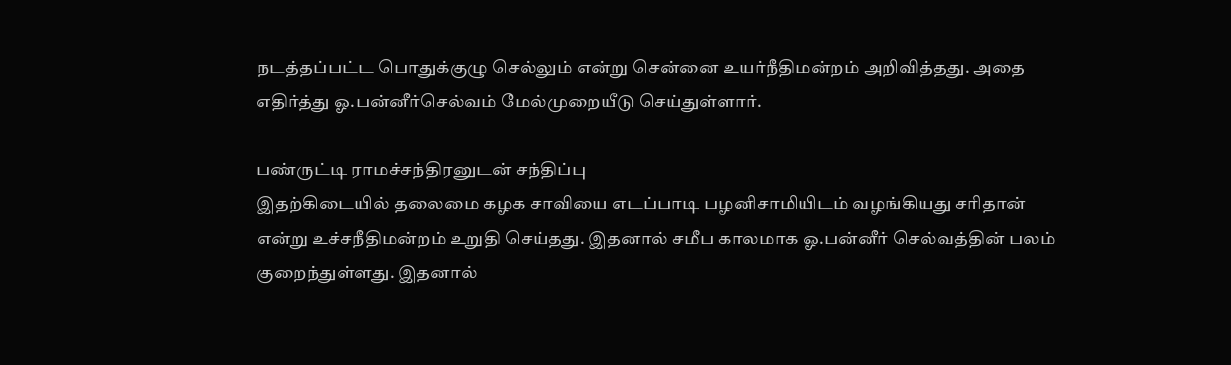நடத்தப்பட்ட பொதுக்குழு செல்லும் என்று சென்னை உயர்நீதிமன்றம் அறிவித்தது. அதை எதிர்த்து ஓ.பன்னீர்செல்வம் மேல்முறையீடு செய்துள்ளார்.

பண்ருட்டி ராமச்சந்திரனுடன் சந்திப்பு
இதற்கிடையில் தலைமை கழக சாவியை எடப்பாடி பழனிசாமியிடம் வழங்கியது சரிதான் என்று உச்சநீதிமன்றம் உறுதி செய்தது. இதனால் சமீப காலமாக ஓ.பன்னீர் செல்வத்தின் பலம் குறைந்துள்ளது. இதனால்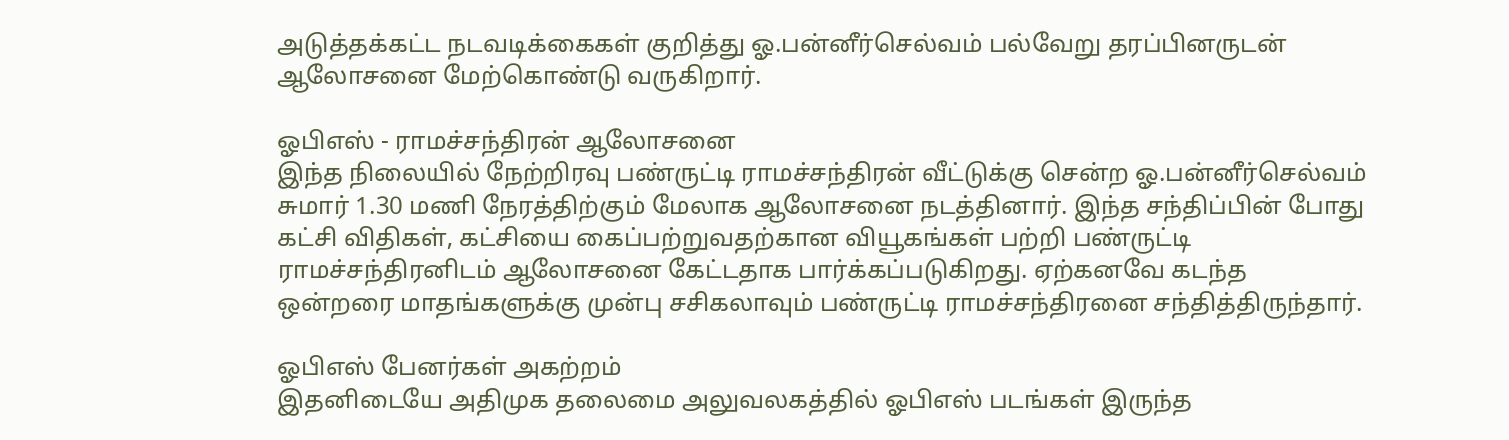அடுத்தக்கட்ட நடவடிக்கைகள் குறித்து ஓ.பன்னீர்செல்வம் பல்வேறு தரப்பினருடன் ஆலோசனை மேற்கொண்டு வருகிறார்.

ஓபிஎஸ் - ராமச்சந்திரன் ஆலோசனை
இந்த நிலையில் நேற்றிரவு பண்ருட்டி ராமச்சந்திரன் வீட்டுக்கு சென்ற ஓ.பன்னீர்செல்வம் சுமார் 1.30 மணி நேரத்திற்கும் மேலாக ஆலோசனை நடத்தினார். இந்த சந்திப்பின் போது கட்சி விதிகள், கட்சியை கைப்பற்றுவதற்கான வியூகங்கள் பற்றி பண்ருட்டி ராமச்சந்திரனிடம் ஆலோசனை கேட்டதாக பார்க்கப்படுகிறது. ஏற்கனவே கடந்த ஒன்றரை மாதங்களுக்கு முன்பு சசிகலாவும் பண்ருட்டி ராமச்சந்திரனை சந்தித்திருந்தார்.

ஓபிஎஸ் பேனர்கள் அகற்றம்
இதனிடையே அதிமுக தலைமை அலுவலகத்தில் ஓபிஎஸ் படங்கள் இருந்த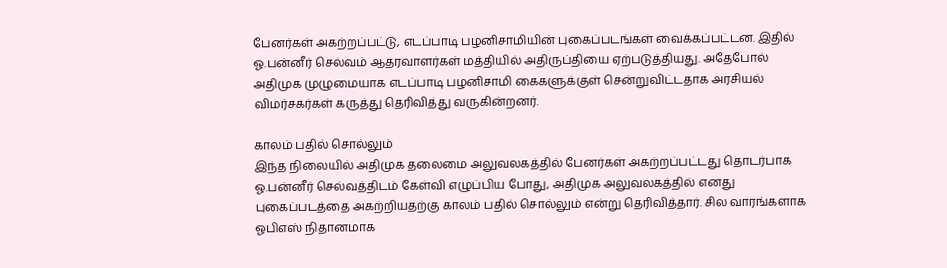பேனர்கள் அகற்றப்பட்டு, எடப்பாடி பழனிசாமியின் புகைப்படங்கள் வைக்கப்பட்டன. இதில் ஓ.பன்னீர் செல்வம் ஆதரவாளர்கள் மத்தியில் அதிருப்தியை ஏற்படுத்தியது. அதேபோல் அதிமுக முழுமையாக எடப்பாடி பழனிசாமி கைகளுக்குள் சென்றுவிட்டதாக அரசியல் விமர்சகர்கள் கருத்து தெரிவித்து வருகின்றனர்.

காலம் பதில் சொல்லும்
இந்த நிலையில் அதிமுக தலைமை அலுவலகத்தில் பேனர்கள் அகற்றப்பட்டது தொடர்பாக ஓ.பன்னீர் செல்வத்திடம் கேள்வி எழுப்பிய போது, அதிமுக அலுவலகத்தில் எனது புகைப்படத்தை அகற்றியதற்கு காலம் பதில் சொல்லும் என்று தெரிவித்தார். சில வாரங்களாக ஓபிஎஸ் நிதானமாக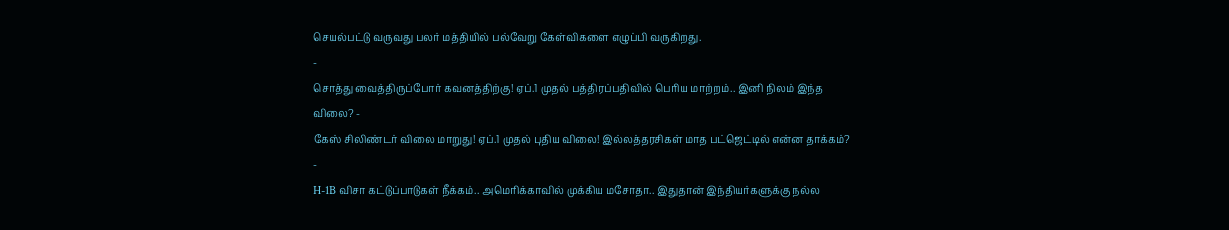செயல்பட்டு வருவது பலர் மத்தியில் பல்வேறு கேள்விகளை எழுப்பி வருகிறது.
-
சொத்து வைத்திருப்போர் கவனத்திற்கு! ஏப்.1 முதல் பத்திரப்பதிவில் பெரிய மாற்றம்.. இனி நிலம் இந்த விலை? -
கேஸ் சிலிண்டர் விலை மாறுது! ஏப்.1 முதல் புதிய விலை! இல்லத்தரசிகள் மாத பட்ஜெட்டில் என்ன தாக்கம்? -
H-1B விசா கட்டுப்பாடுகள் நீக்கம்.. அமெரிக்காவில் முக்கிய மசோதா.. இதுதான் இந்தியர்களுக்கு நல்ல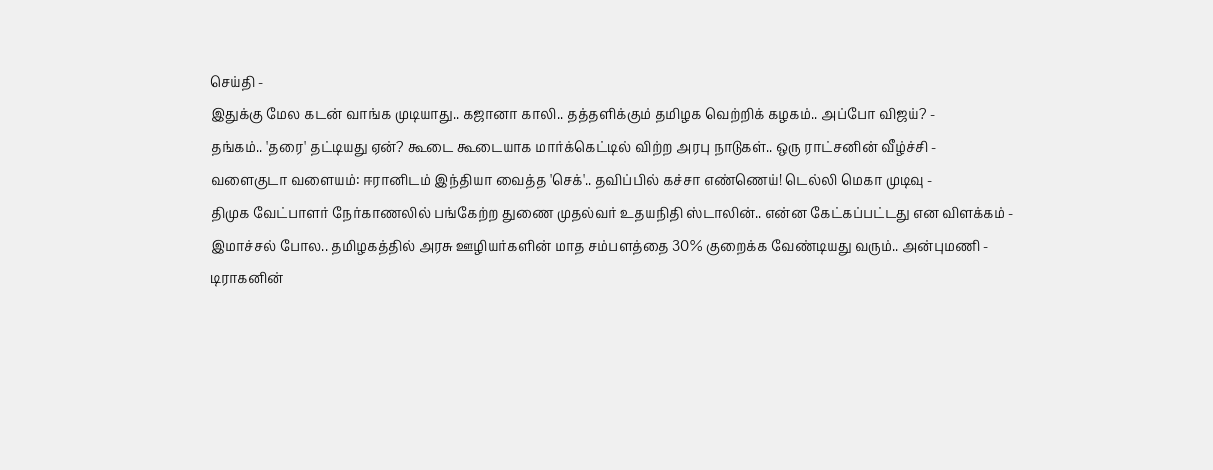செய்தி -
இதுக்கு மேல கடன் வாங்க முடியாது.. கஜானா காலி.. தத்தளிக்கும் தமிழக வெற்றிக் கழகம்.. அப்போ விஜய்? -
தங்கம்.. 'தரை' தட்டியது ஏன்? கூடை கூடையாக மார்க்கெட்டில் விற்ற அரபு நாடுகள்.. ஒரு ராட்சனின் வீழ்ச்சி -
வளைகுடா வளையம்: ஈரானிடம் இந்தியா வைத்த 'செக்'.. தவிப்பில் கச்சா எண்ணெய்! டெல்லி மெகா முடிவு -
திமுக வேட்பாளர் நேர்காணலில் பங்கேற்ற துணை முதல்வர் உதயநிதி ஸ்டாலின்.. என்ன கேட்கப்பட்டது என விளக்கம் -
இமாச்சல் போல.. தமிழகத்தில் அரசு ஊழியர்களின் மாத சம்பளத்தை 30% குறைக்க வேண்டியது வரும்.. அன்புமணி -
டிராகனின்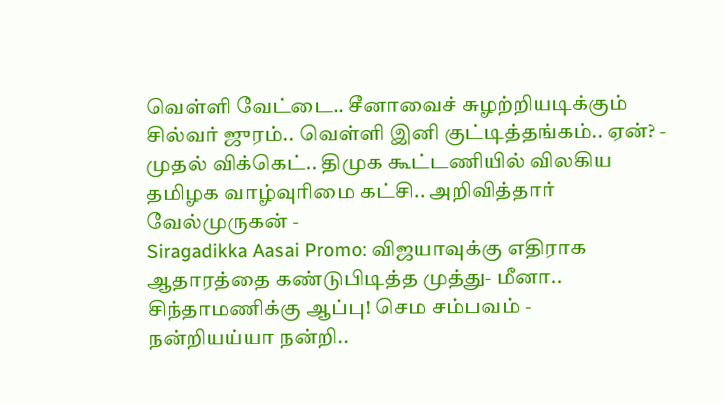வெள்ளி வேட்டை.. சீனாவைச் சுழற்றியடிக்கும் சில்வர் ஜுரம்.. வெள்ளி இனி குட்டித்தங்கம்.. ஏன்? -
முதல் விக்கெட்.. திமுக கூட்டணியில் விலகிய தமிழக வாழ்வுரிமை கட்சி.. அறிவித்தார் வேல்முருகன் -
Siragadikka Aasai Promo: விஜயாவுக்கு எதிராக ஆதாரத்தை கண்டுபிடித்த முத்து- மீனா.. சிந்தாமணிக்கு ஆப்பு! செம சம்பவம் -
நன்றியய்யா நன்றி..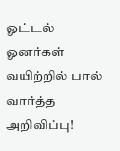ஓட்டல் ஓனர்கள் வயிற்றில் பால் வார்த்த அறிவிப்பு!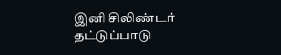இனி சிலிண்டர் தட்டுப்பாடு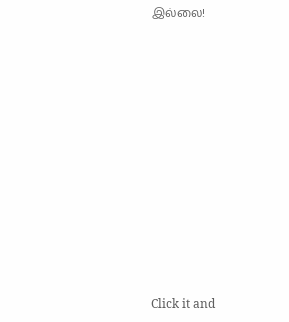இல்லை!












Click it and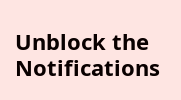Unblock the Notifications